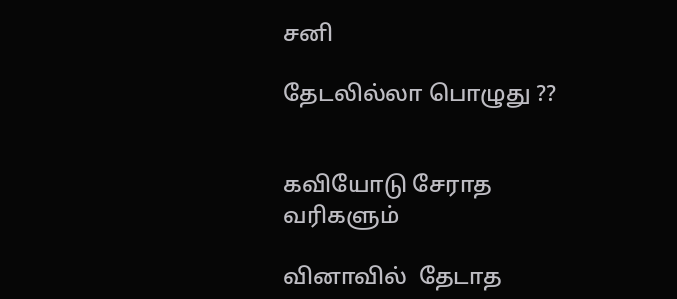சனி

தேடலில்லா பொழுது ??


கவியோடு சேராத
வரிகளும்

வினாவில்  தேடாத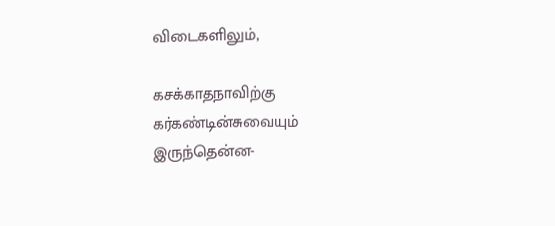விடைகளிலும்,

கசக்காதநாவிற்கு
கர்கண்டின்சுவையும்
இருந்தென்ன-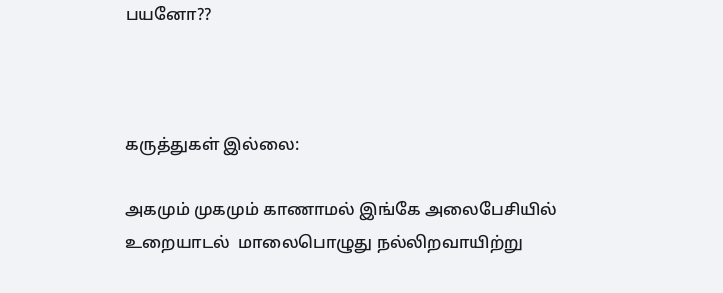பயனோ??



கருத்துகள் இல்லை:

அகமும் முகமும் காணாமல் இங்கே அலைபேசியில் உறையாடல்  மாலைபொழுது நல்லிறவாயிற்று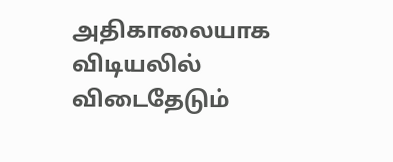அதிகாலையாக  விடியலில் விடைதேடும்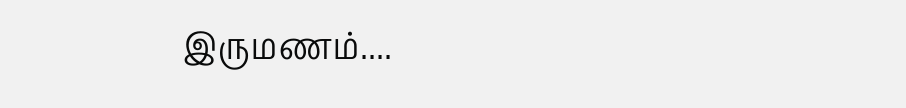இருமணம்....